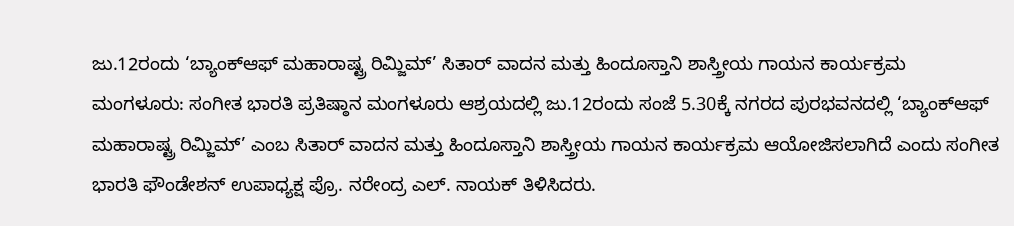ಜು.12ರಂದು ‘ಬ್ಯಾಂಕ್ಆಫ್ ಮಹಾರಾಷ್ಟ್ರ ರಿಮ್ಜಿಮ್’ ಸಿತಾರ್ ವಾದನ ಮತ್ತು ಹಿಂದೂಸ್ತಾನಿ ಶಾಸ್ತ್ರೀಯ ಗಾಯನ ಕಾರ್ಯಕ್ರಮ
ಮಂಗಳೂರು: ಸಂಗೀತ ಭಾರತಿ ಪ್ರತಿಷ್ಠಾನ ಮಂಗಳೂರು ಆಶ್ರಯದಲ್ಲಿ ಜು.12ರಂದು ಸಂಜೆ 5.30ಕ್ಕೆ ನಗರದ ಪುರಭವನದಲ್ಲಿ ‘ಬ್ಯಾಂಕ್ಆಫ್ ಮಹಾರಾಷ್ಟ್ರ ರಿಮ್ಜಿಮ್’ ಎಂಬ ಸಿತಾರ್ ವಾದನ ಮತ್ತು ಹಿಂದೂಸ್ತಾನಿ ಶಾಸ್ತ್ರೀಯ ಗಾಯನ ಕಾರ್ಯಕ್ರಮ ಆಯೋಜಿಸಲಾಗಿದೆ ಎಂದು ಸಂಗೀತ ಭಾರತಿ ಫೌಂಡೇಶನ್ ಉಪಾಧ್ಯಕ್ಷ ಪ್ರೊ. ನರೇಂದ್ರ ಎಲ್. ನಾಯಕ್ ತಿಳಿಸಿದರು.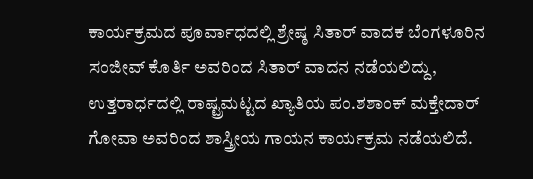ಕಾರ್ಯಕ್ರಮದ ಪೂರ್ವಾಧದಲ್ಲಿ ಶ್ರೇಷ್ಠ ಸಿತಾರ್ ವಾದಕ ಬೆಂಗಳೂರಿನ ಸಂಜೀವ್ ಕೊರ್ತಿ ಅವರಿಂದ ಸಿತಾರ್ ವಾದನ ನಡೆಯಲಿದ್ದು, ಉತ್ತರಾರ್ಧದಲ್ಲಿ ರಾಷ್ಟ್ರಮಟ್ಟದ ಖ್ಯಾತಿಯ ಪಂ.ಶಶಾಂಕ್ ಮಕ್ತೇದಾರ್ ಗೋವಾ ಅವರಿಂದ ಶಾಸ್ತ್ರೀಯ ಗಾಯನ ಕಾರ್ಯಕ್ರಮ ನಡೆಯಲಿದೆ.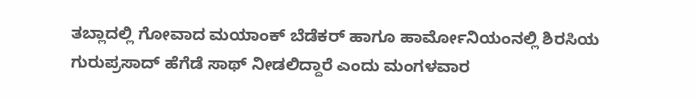ತಬ್ಲಾದಲ್ಲಿ ಗೋವಾದ ಮಯಾಂಕ್ ಬೆಡೆಕರ್ ಹಾಗೂ ಹಾರ್ಮೋನಿಯಂನಲ್ಲಿ ಶಿರಸಿಯ ಗುರುಪ್ರಸಾದ್ ಹೆಗೆಡೆ ಸಾಥ್ ನೀಡಲಿದ್ದಾರೆ ಎಂದು ಮಂಗಳವಾರ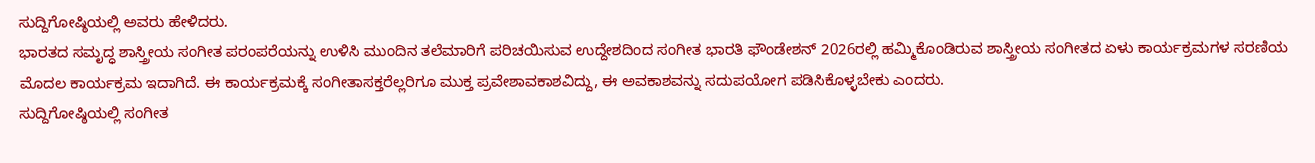ಸುದ್ದಿಗೋಷ್ಠಿಯಲ್ಲಿ ಅವರು ಹೇಳಿದರು.
ಭಾರತದ ಸಮೃದ್ಧ ಶಾಸ್ತ್ರೀಯ ಸಂಗೀತ ಪರಂಪರೆಯನ್ನು ಉಳಿಸಿ ಮುಂದಿನ ತಲೆಮಾರಿಗೆ ಪರಿಚಯಿಸುವ ಉದ್ದೇಶದಿಂದ ಸಂಗೀತ ಭಾರತಿ ಫೌಂಡೇಶನ್ 2026ರಲ್ಲಿ ಹಮ್ಮಿಕೊಂಡಿರುವ ಶಾಸ್ತ್ರೀಯ ಸಂಗೀತದ ಏಳು ಕಾರ್ಯಕ್ರಮಗಳ ಸರಣಿಯ ಮೊದಲ ಕಾರ್ಯಕ್ರಮ ಇದಾಗಿದೆ. ಈ ಕಾರ್ಯಕ್ರಮಕ್ಕೆ ಸಂಗೀತಾಸಕ್ತರೆಲ್ಲರಿಗೂ ಮುಕ್ತ ಪ್ರವೇಶಾವಕಾಶವಿದ್ದು, ಈ ಅವಕಾಶವನ್ನು ಸದುಪಯೋಗ ಪಡಿಸಿಕೊಳ್ಳಬೇಕು ಎಂದರು.
ಸುದ್ದಿಗೋಷ್ಠಿಯಲ್ಲಿ ಸಂಗೀತ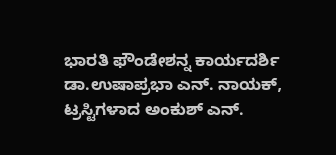ಭಾರತಿ ಫೌಂಡೇಶನ್ನ ಕಾರ್ಯದರ್ಶಿ ಡಾ.ಉಷಾಪ್ರಭಾ ಎನ್. ನಾಯಕ್, ಟ್ರಸ್ಟಿಗಳಾದ ಅಂಕುಶ್ ಎನ್.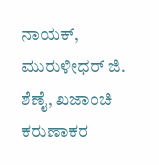ನಾಯಕ್, ಮುರುಳೀಧರ್ ಜಿ. ಶೆಣೈ, ಖಜಾಂಚಿ ಕರುಣಾಕರ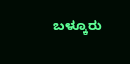ಬಳ್ಕೂರು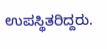ಉಪಸ್ಥಿತರಿದ್ದರು.